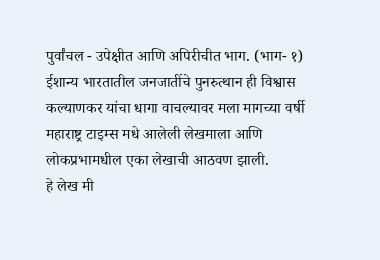पुर्वांचल - उपेक्षीत आणि अपिरीचीत भाग. (भाग- १)
ईशान्य भारतातील जनजातींचे पुनरुत्थान ही विश्वास कल्याणकर यांचा धागा वाचल्यावर मला मागच्या वर्षी महाराष्ट्र टाइम्स मधे आलेली लेखमाला आणि लोकप्रभामधील एका लेखाची आठवण झाली.
हे लेख मी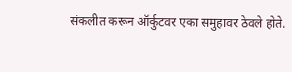संकलीत करून ऑर्कुटवर एका समुहावर ठेवले होते.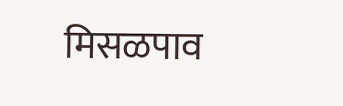मिसळपाव